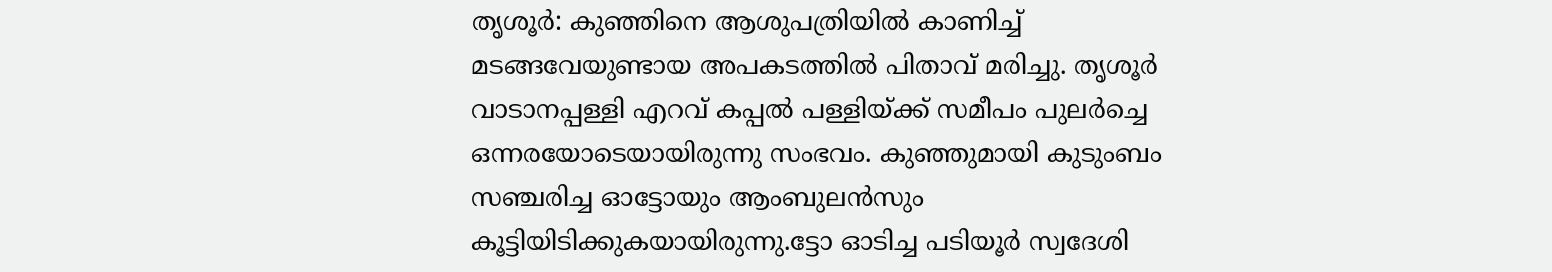തൃശൂർ: കുഞ്ഞിനെ ആശുപത്രിയിൽ കാണിച്ച് മടങ്ങവേയുണ്ടായ അപകടത്തിൽ പിതാവ് മരിച്ചു. തൃശൂർ വാടാനപ്പള്ളി എറവ് കപ്പൽ പള്ളിയ്ക്ക് സമീപം പുലർച്ചെ ഒന്നരയോടെയായിരുന്നു സംഭവം. കുഞ്ഞുമായി കുടുംബം സഞ്ചരിച്ച ഓട്ടോയും ആംബുലൻസും കൂട്ടിയിടിക്കുകയായിരുന്നു.ട്ടോ ഓടിച്ച പടിയൂർ സ്വദേശി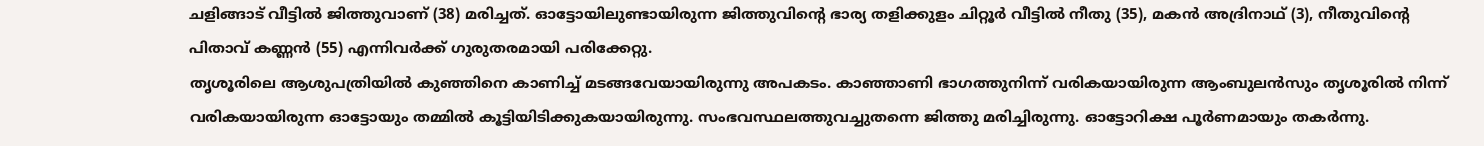ചളിങ്ങാട് വീട്ടിൽ ജിത്തുവാണ് (38) മരിച്ചത്. ഓട്ടോയിലുണ്ടായിരുന്ന ജിത്തുവിന്റെ ഭാര്യ തളിക്കുളം ചിറ്റൂർ വീട്ടിൽ നീതു (35), മകൻ അദ്രിനാഥ് (3), നീതുവിന്റെ പിതാവ് കണ്ണൻ (55) എന്നിവർക്ക് ഗുരുതരമായി പരിക്കേറ്റു.
തൃശൂരിലെ ആശുപത്രിയിൽ കുഞ്ഞിനെ കാണിച്ച് മടങ്ങവേയായിരുന്നു അപകടം. കാഞ്ഞാണി ഭാഗത്തുനിന്ന് വരികയായിരുന്ന ആംബുലൻസും തൃശൂരിൽ നിന്ന് വരികയായിരുന്ന ഓട്ടോയും തമ്മിൽ കൂട്ടിയിടിക്കുകയായിരുന്നു. സംഭവസ്ഥലത്തുവച്ചുതന്നെ ജിത്തു മരിച്ചിരുന്നു. ഓട്ടോറിക്ഷ പൂർണമായും തകർന്നു.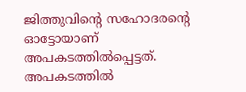ജിത്തുവിന്റെ സഹോദരന്റെ ഓട്ടോയാണ് അപകടത്തിൽപ്പെട്ടത്.
അപകടത്തിൽ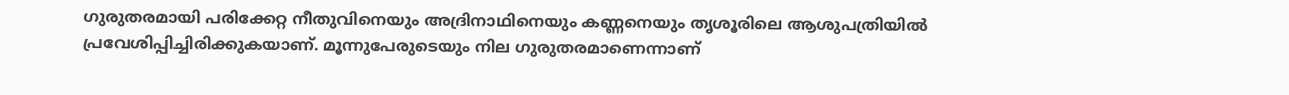ഗുരുതരമായി പരിക്കേറ്റ നീതുവിനെയും അദ്രിനാഥിനെയും കണ്ണനെയും തൃശൂരിലെ ആശുപത്രിയിൽ പ്രവേശിപ്പിച്ചിരിക്കുകയാണ്. മൂന്നുപേരുടെയും നില ഗുരുതരമാണെന്നാണ്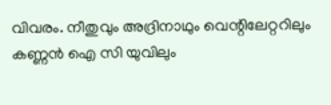വിവരം. നീതുവും അദ്രിനാഥും വെന്റിലേറ്ററിലും കണ്ണൻ ഐ സി യുവിലും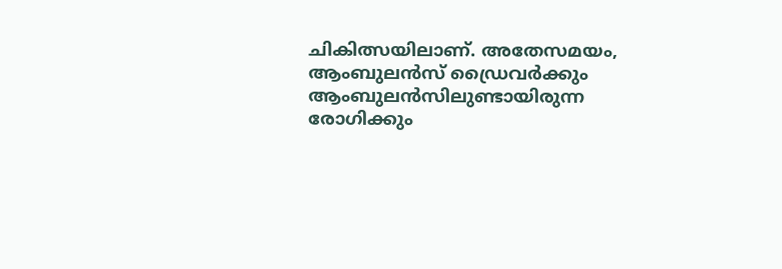ചികിത്സയിലാണ്. അതേസമയം, ആംബുലൻസ് ഡ്രൈവർക്കും ആംബുലൻസിലുണ്ടായിരുന്ന രോഗിക്കും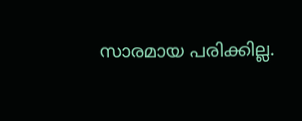സാരമായ പരിക്കില്ല.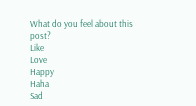What do you feel about this post?
Like
Love
Happy
Haha
Sad